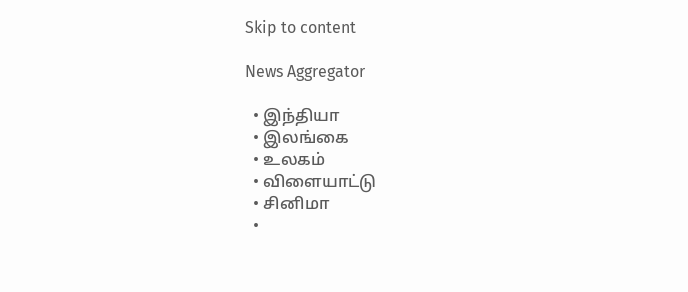Skip to content

News Aggregator

  • இந்தியா
  • இலங்கை
  • உலகம்
  • விளையாட்டு
  • சினிமா
  •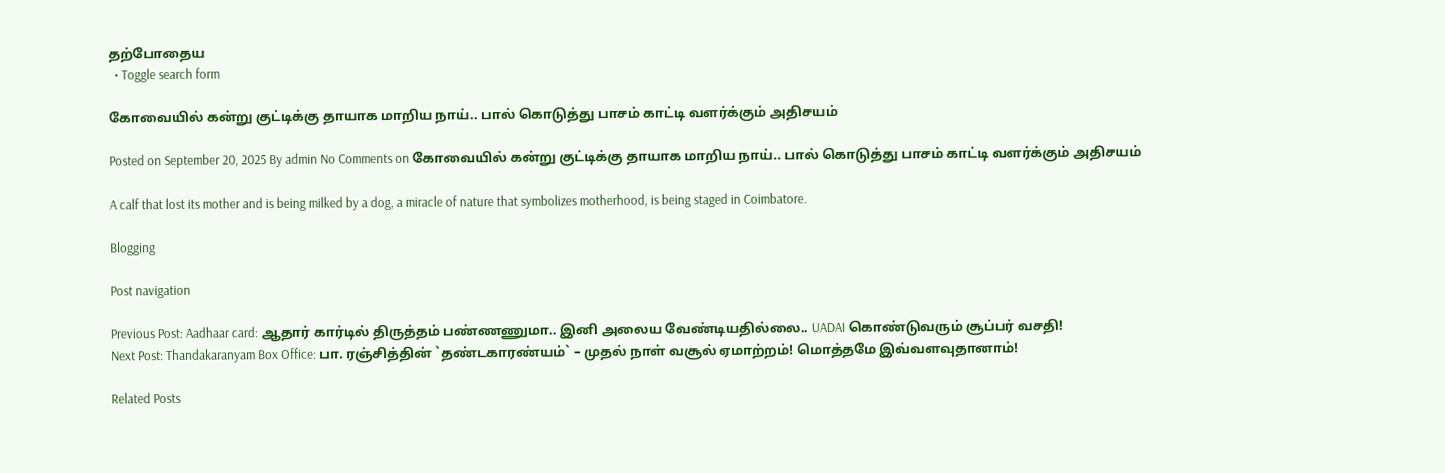தற்போதைய
  • Toggle search form

கோவையில் கன்று குட்டிக்கு தாயாக மாறிய நாய்.. பால் கொடுத்து பாசம் காட்டி வளர்க்கும் அதிசயம்

Posted on September 20, 2025 By admin No Comments on கோவையில் கன்று குட்டிக்கு தாயாக மாறிய நாய்.. பால் கொடுத்து பாசம் காட்டி வளர்க்கும் அதிசயம்

A calf that lost its mother and is being milked by a dog, a miracle of nature that symbolizes motherhood, is being staged in Coimbatore.

Blogging

Post navigation

Previous Post: Aadhaar card: ஆதார் கார்டில் திருத்தம் பண்ணணுமா.. இனி அலைய வேண்டியதில்லை.. UADAI கொண்டுவரும் சூப்பர் வசதி!
Next Post: Thandakaranyam Box Office: பா. ரஞ்சித்தின் `தண்டகாரண்யம்` – முதல் நாள் வசூல் ஏமாற்றம்! மொத்தமே இவ்வளவுதானாம்!

Related Posts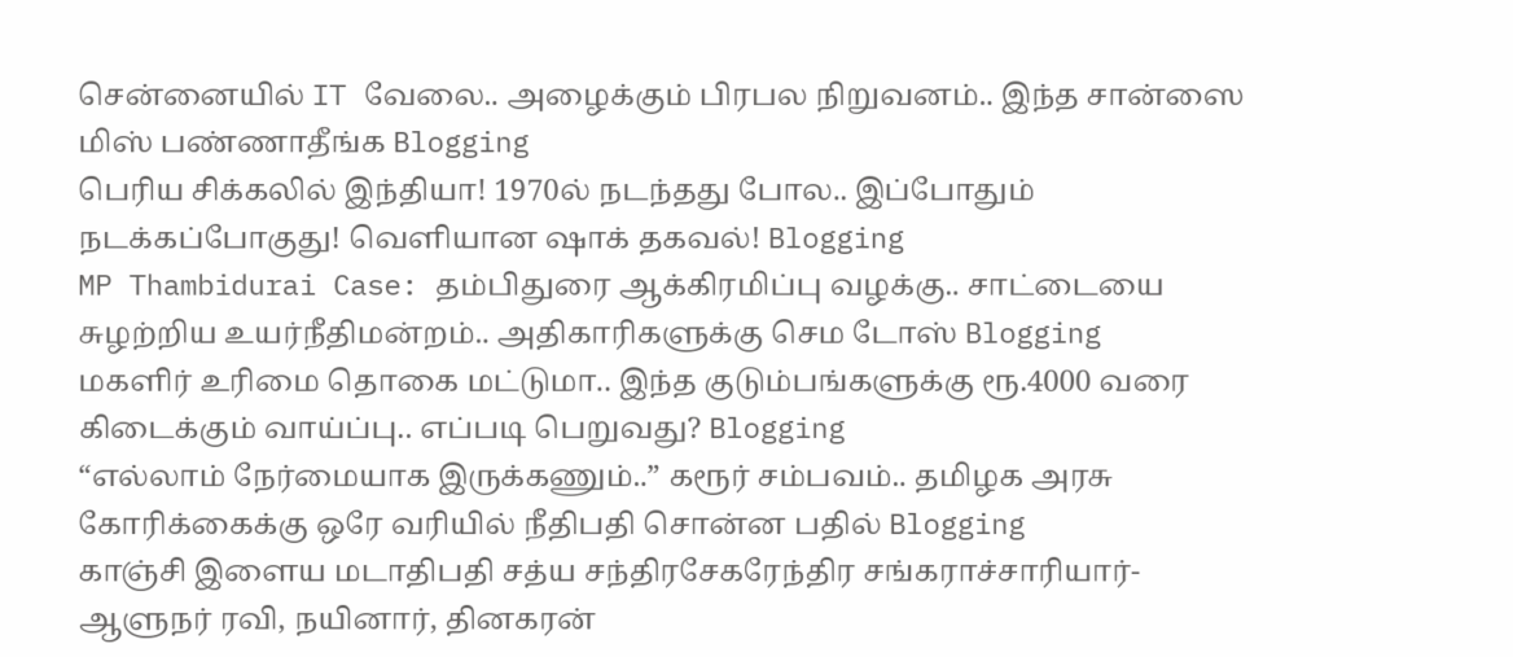சென்னையில் IT வேலை.. அழைக்கும் பிரபல நிறுவனம்.. இந்த சான்ஸை மிஸ் பண்ணாதீங்க Blogging
பெரிய சிக்கலில் இந்தியா! 1970ல் நடந்தது போல.. இப்போதும் நடக்கப்போகுது! வெளியான ஷாக் தகவல்! Blogging
MP Thambidurai Case: தம்பிதுரை ஆக்கிரமிப்பு வழக்கு.. சாட்டையை சுழற்றிய உயர்நீதிமன்றம்.. அதிகாரிகளுக்கு செம டோஸ் Blogging
மகளிர் உரிமை தொகை மட்டுமா.. இந்த குடும்பங்களுக்கு ரூ.4000 வரை கிடைக்கும் வாய்ப்பு.. எப்படி பெறுவது? Blogging
“எல்லாம் நேர்மையாக இருக்கணும்..” கரூர் சம்பவம்.. தமிழக அரசு கோரிக்கைக்கு ஒரே வரியில் நீதிபதி சொன்ன பதில் Blogging
காஞ்சி இளைய மடாதிபதி சத்ய சந்திரசேகரேந்திர சங்கராச்சாரியார்- ஆளுநர் ரவி, நயினார், தினகரன்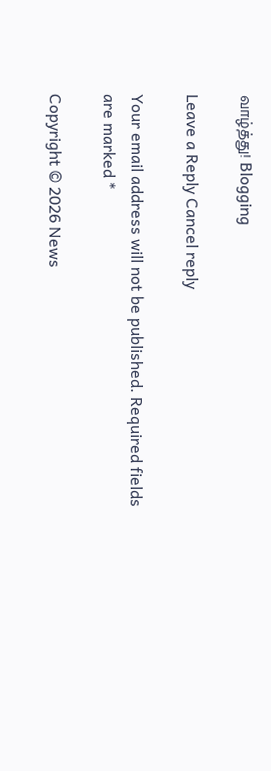வாழ்த்து! Blogging

Leave a Reply Cancel reply

Your email address will not be published. Required fields are marked *

Copyright © 2026 News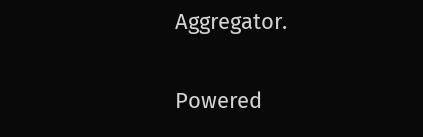Aggregator.

Powered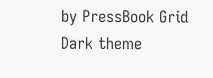by PressBook Grid Dark theme